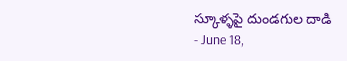స్కూళ్ళపై దుండగుల దాడి
- June 18,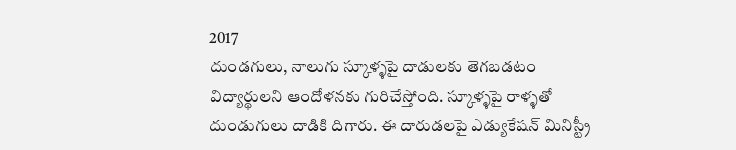2017
దుండగులు, నాలుగు స్కూళ్ళపై దాడులకు తెగబడటం విద్యార్థులని ఆందోళనకు గురిచేస్తోంది. స్కూళ్ళపై రాళ్ళతో దుండుగులు దాడికి దిగారు. ఈ దారుడలపై ఎడ్యుకేషన్ మినిస్ట్రీ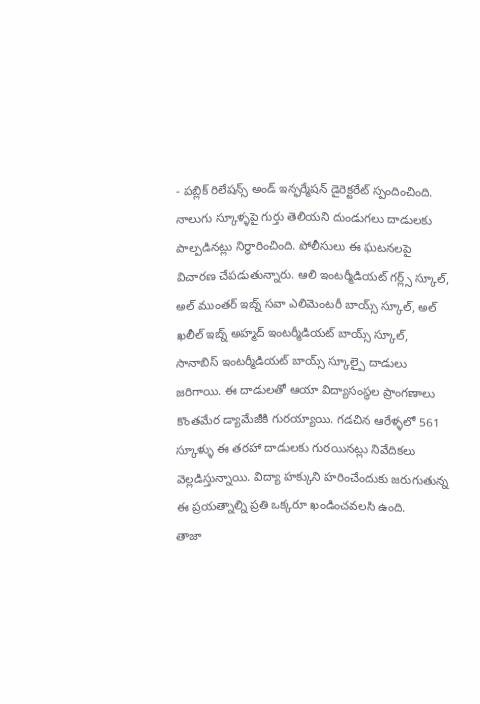- పబ్లిక్ రిలేషన్స్ అండ్ ఇన్ఫర్మేషన్ డైరెక్టరేట్ స్పందించింది. నాలుగు స్కూళ్ళపై గుర్తు తెలియని దుండుగలు దాడులకు పాల్పడినట్లు నిర్ధారించింది. పోలీసులు ఈ ఘటనలపై విచారణ చేపడుతున్నారు. ఆలి ఇంటర్మీడియట్ గర్ల్స్ స్కూల్, అల్ ముంతర్ ఇబ్న్ సవా ఎలిమెంటరీ బాయ్స్ స్కూల్, అల్ ఖలీల్ ఇబ్న్ అహ్మద్ ఇంటర్మీడియట్ బాయ్స్ స్కూల్, సానాబిస్ ఇంటర్మీడియట్ బాయ్స్ స్కూల్పై దాడులు జరిగాయి. ఈ దాడులతో ఆయా విద్యాసంస్థల ప్రాంగణాలు కొంతమేర డ్యామేజీకి గురయ్యాయి. గడచిన ఆరేళ్ళలో 561 స్కూళ్ళు ఈ తరహా దాడులకు గురయినట్లు నివేదికలు వెల్లడిస్తున్నాయి. విద్యా హక్కుని హరించేందుకు జరుగుతున్న ఈ ప్రయత్నాల్ని ప్రతి ఒక్కరూ ఖండించవలసి ఉంది.
తాజా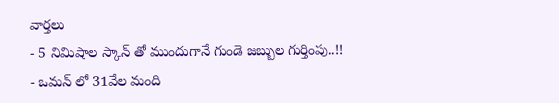వార్తలు
- 5 నిమిషాల స్కాన్ తో ముందుగానే గుండె జబ్బుల గుర్తింపు..!!
- ఒమన్ లో 31వేల మంది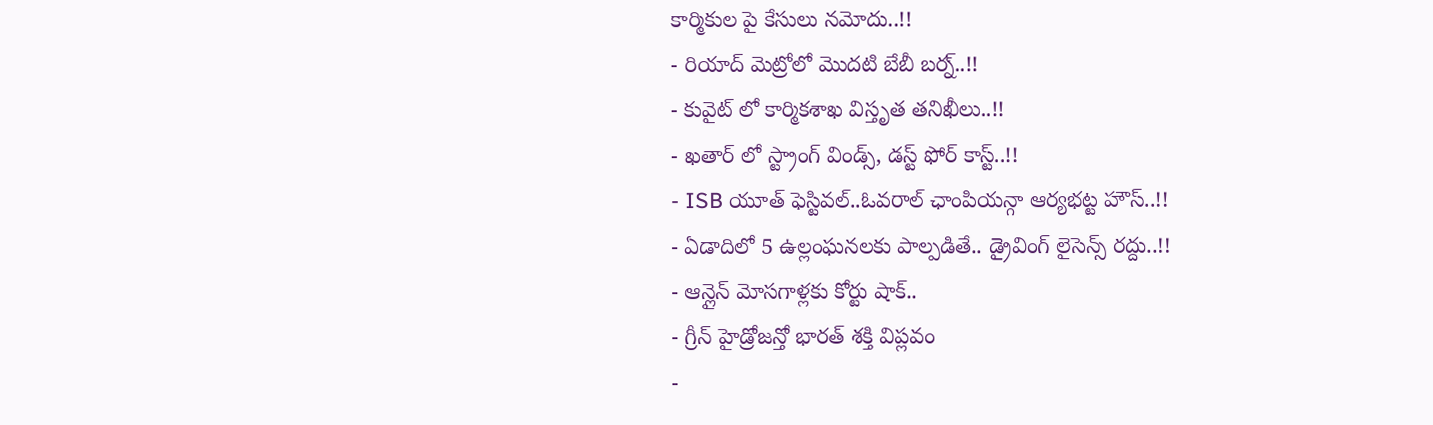కార్మికుల పై కేసులు నమోదు..!!
- రియాద్ మెట్రోలో మొదటి బేబీ బర్న్..!!
- కువైట్ లో కార్మికశాఖ విస్తృత తనిఖీలు..!!
- ఖతార్ లో స్ట్రాంగ్ విండ్స్, డస్ట్ ఫోర్ కాస్ట్..!!
- ISB యూత్ ఫెస్టివల్..ఓవరాల్ ఛాంపియన్గా ఆర్యభట్ట హౌస్..!!
- ఏడాదిలో 5 ఉల్లంఘనలకు పాల్పడితే.. డ్రైవింగ్ లైసెన్స్ రద్దు..!!
- ఆన్లైన్ మోసగాళ్లకు కోర్టు షాక్..
- గ్రీన్ హైడ్రోజన్తో భారత్ శక్తి విప్లవం
-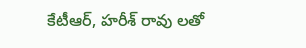కేటీఆర్, హరీశ్ రావు లతో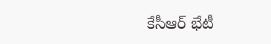కేసీఆర్ భేటీ